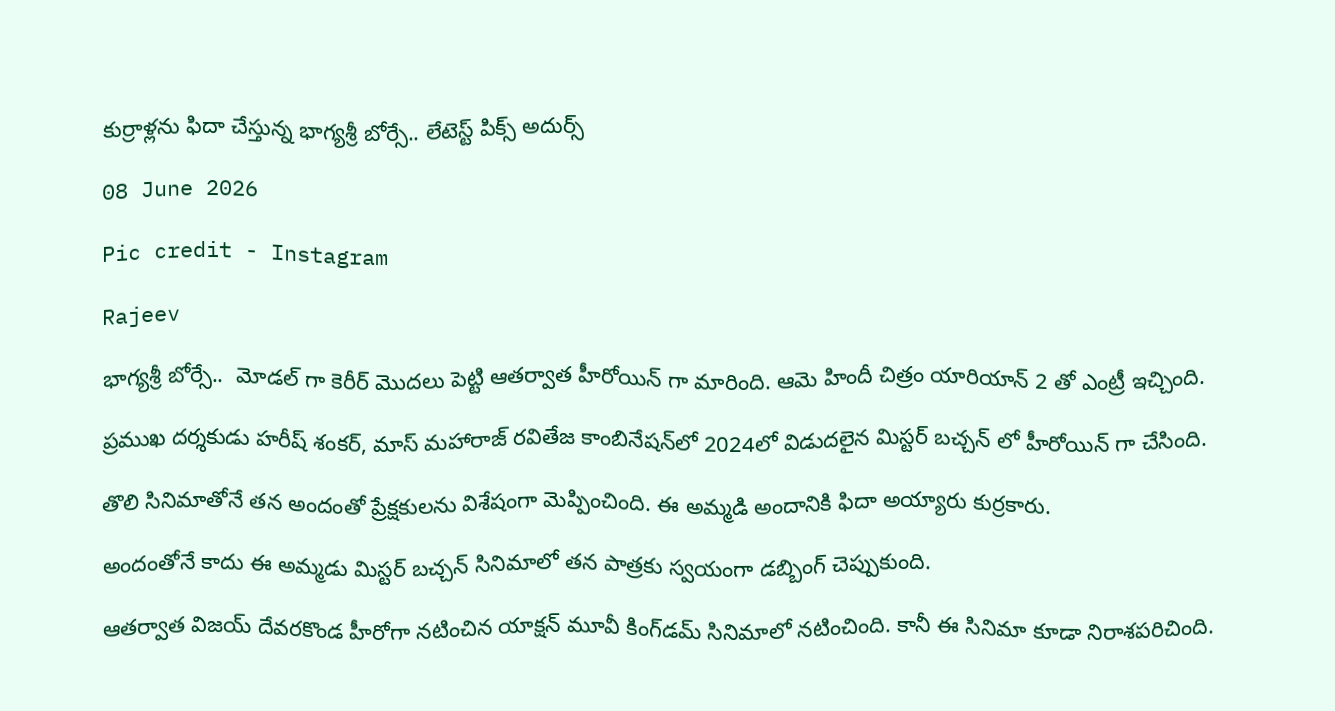కుర్రాళ్లను ఫిదా చేస్తున్న భాగ్యశ్రీ బోర్సే.. లేటెస్ట్ పిక్స్ అదుర్స్

08 June 2026

Pic credit - Instagram

Rajeev

భాగ్యశ్రీ బోర్సే..  మోడల్ గా కెరీర్ మొదలు పెట్టి ఆతర్వాత హీరోయిన్ గా మారింది. ఆమె హిందీ చిత్రం యారియాన్ 2 తో ఎంట్రీ ఇచ్చింది.

ప్రముఖ దర్శకుడు హరీష్ శంకర్, మాస్ మహారాజ్ రవితేజ కాంబినేషన్‌లో 2024లో విడుదలైన మిస్టర్ బచ్చన్ లో హీరోయిన్ గా చేసింది.

తొలి సినిమాతోనే తన అందంతో ప్రేక్షకులను విశేషంగా మెప్పించింది. ఈ అమ్మడి అందానికి ఫిదా అయ్యారు కుర్రకారు.

అందంతోనే కాదు ఈ అమ్మడు మిస్టర్ బచ్చన్ సినిమాలో తన పాత్రకు స్వయంగా డబ్బింగ్ చెప్పుకుంది.

ఆతర్వాత విజయ్ దేవరకొండ హీరోగా నటించిన యాక్షన్ మూవీ కింగ్‌డమ్‌ సినిమాలో నటించింది. కానీ ఈ సినిమా కూడా నిరాశపరిచింది.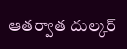ఆతర్వాత దుల్కర్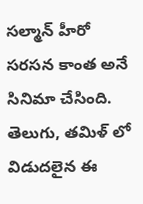సల్మాన్ హీరో సరసన కాంత అనే సినిమా చేసింది. తెలుగు, తమిళ్ లో విడుదలైన ఈ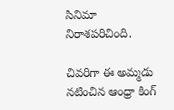సినిమా నిరాశపరిచింది.

చివరిగా ఈ అమ్మడు నటించిన ఆంధ్రా కింగ్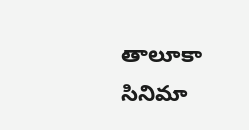తాలూకా సినిమా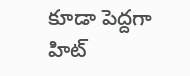కూడా పెద్దగా హిట్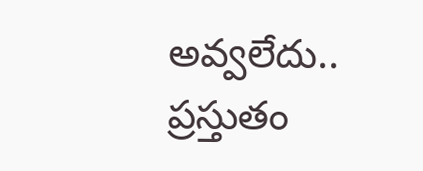అవ్వలేదు.. ప్రస్తుతం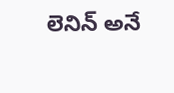లెనిన్ అనే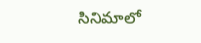సినిమాలో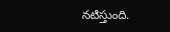నటిస్తుంది.